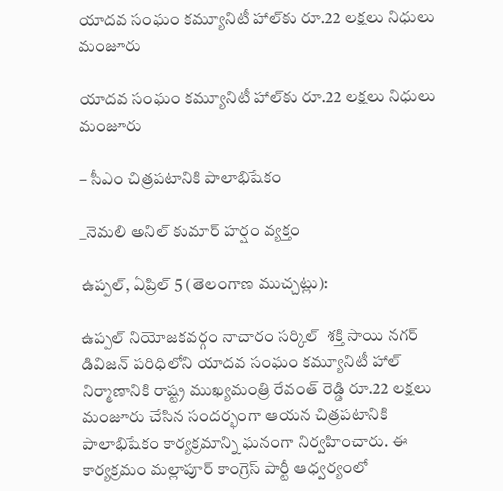యాదవ సంఘం కమ్యూనిటీ హాల్‌కు రూ.22 లక్షలు నిధులు మంజూరు

యాదవ సంఘం కమ్యూనిటీ హాల్‌కు రూ.22 లక్షలు నిధులు మంజూరు

– సీఎం చిత్రపటానికి పాలాభిషేకం

_నెమలి అనిల్ కుమార్ హర్షం వ్యక్తం

ఉప్పల్, ఏప్రిల్ 5 (తెలంగాణ ముచ్చట్లు):

ఉప్పల్ నియోజకవర్గం నాచారం సర్కిల్  శక్తి సాయి నగర్ డివిజన్‌ పరిధిలోని యాదవ సంఘం కమ్యూనిటీ హాల్ నిర్మాణానికి రాష్ట్ర ముఖ్యమంత్రి రేవంత్ రెడ్డి రూ.22 లక్షలు మంజూరు చేసిన సందర్భంగా ఆయన చిత్రపటానికి పాలాభిషేకం కార్యక్రమాన్ని ఘనంగా నిర్వహించారు. ఈ కార్యక్రమం మల్లాపూర్ కాంగ్రెస్ పార్టీ ఆధ్వర్యంలో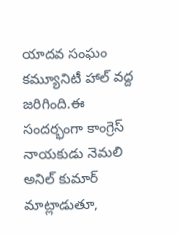యాదవ సంఘం కమ్యూనిటీ హాల్ వద్ద జరిగింది.ఈ సందర్భంగా కాంగ్రెస్ నాయకుడు నెమలి అనిల్ కుమార్ మాట్లాడుతూ,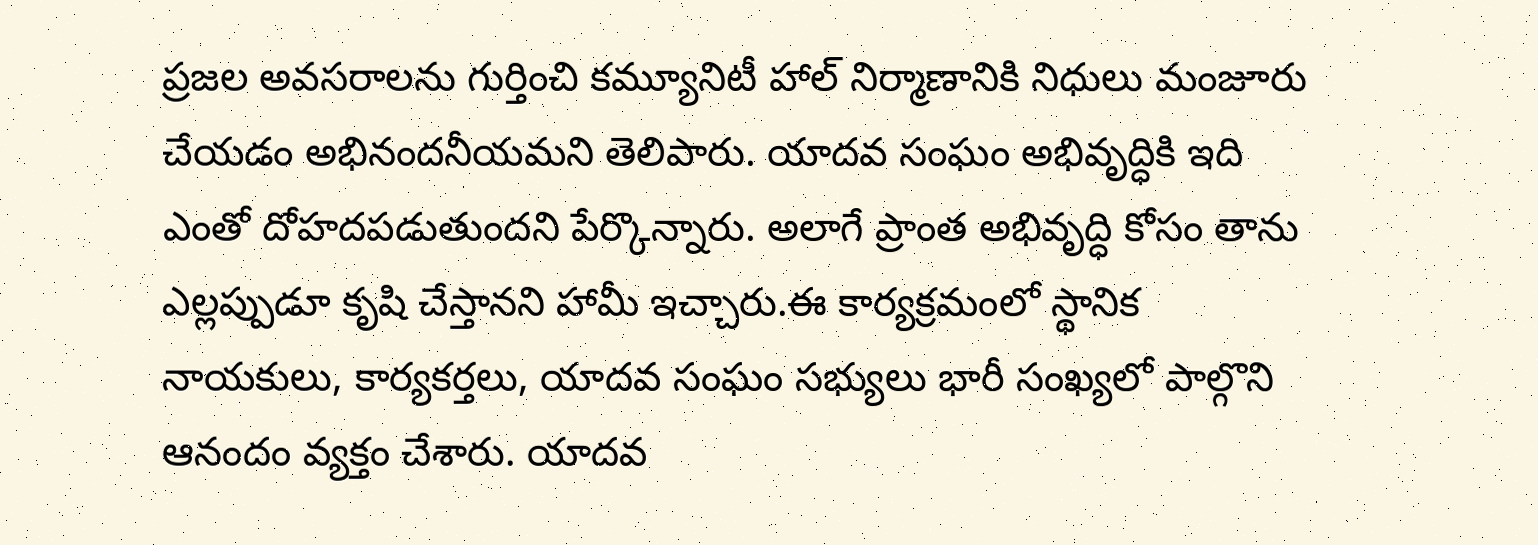ప్రజల అవసరాలను గుర్తించి కమ్యూనిటీ హాల్ నిర్మాణానికి నిధులు మంజూరు చేయడం అభినందనీయమని తెలిపారు. యాదవ సంఘం అభివృద్ధికి ఇది ఎంతో దోహదపడుతుందని పేర్కొన్నారు. అలాగే ప్రాంత అభివృద్ధి కోసం తాను ఎల్లప్పుడూ కృషి చేస్తానని హామీ ఇచ్చారు.ఈ కార్యక్రమంలో స్థానిక నాయకులు, కార్యకర్తలు, యాదవ సంఘం సభ్యులు భారీ సంఖ్యలో పాల్గొని ఆనందం వ్యక్తం చేశారు. యాదవ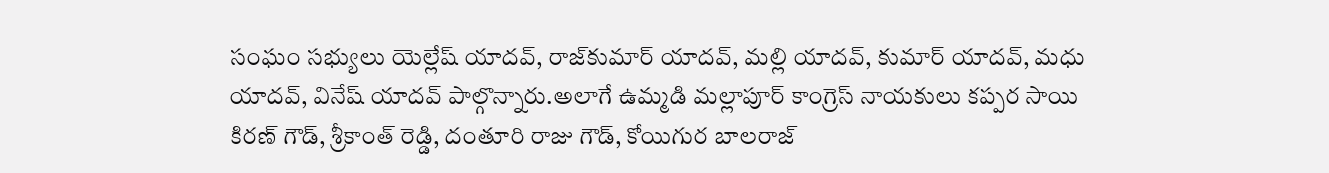సంఘం సభ్యులు యెల్లేష్ యాదవ్, రాజ్‌కుమార్ యాదవ్, మల్లి యాదవ్, కుమార్ యాదవ్, మధు యాదవ్, వినేష్ యాదవ్ పాల్గొన్నారు.అలాగే ఉమ్మడి మల్లాపూర్ కాంగ్రెస్ నాయకులు కప్పర సాయి కిరణ్ గౌడ్, శ్రీకాంత్ రెడ్డి, దంతూరి రాజు గౌడ్, కోయిగుర బాలరాజ్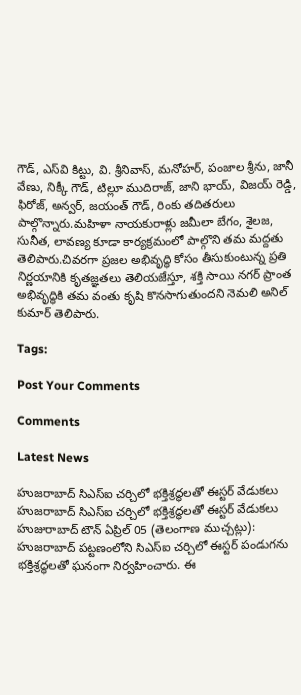గౌడ్, ఎస్‌వి కిట్టు, వి. శ్రీనివాస్, మనోహర్, పంజాల శ్రీను, జానీ వేణు, నిక్కీ గౌడ్, టిల్లూ ముదిరాజ్, జాని భాయ్, విజయ్ రెడ్డి, ఫిరోజ్, అన్వర్, జయంత్ గౌడ్, రింకు తదితరులు పాల్గొన్నారు.మహిళా నాయకురాళ్లు జమీలా బేగం, శైలజ, సునీత, లావణ్య కూడా కార్యక్రమంలో పాల్గొని తమ మద్దతు తెలిపారు.చివరగా ప్రజల అభివృద్ధి కోసం తీసుకుంటున్న ప్రతి నిర్ణయానికి కృతజ్ఞతలు తెలియజేస్తూ, శక్తి సాయి నగర్ ప్రాంత అభివృద్ధికి తమ వంతు కృషి కొనసాగుతుందని నెమలి అనిల్ కుమార్ తెలిపారు.

Tags:

Post Your Comments

Comments

Latest News

హుజరాబాద్ సిఎస్ఐ చర్చిలో భక్తిశ్రద్ధలతో ఈస్టర్ వేడుకలు హుజరాబాద్ సిఎస్ఐ చర్చిలో భక్తిశ్రద్ధలతో ఈస్టర్ వేడుకలు
హుజురాబాద్ టౌన్ ఏప్రిల్ 05 (తెలంగాణ ముచ్చట్లు): హుజరాబాద్ పట్టణంలోని సిఎస్ఐ చర్చిలో ఈస్టర్ పండుగను భక్తిశ్రద్ధలతో ఘనంగా నిర్వహించారు. ఈ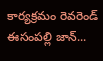కార్యక్రమం రెవరెండ్ ఈసంపల్లి జాన్...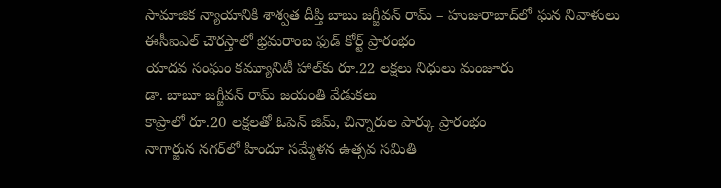సామాజిక న్యాయానికి శాశ్వత దీప్తి బాబు జగ్జీవన్ రామ్ – హుజురాబాద్‌లో ఘన నివాళులు
ఈసీఐఎల్ చౌరస్తాలో భ్రమరాంబ ఫుడ్ కోర్ట్ ప్రారంభం
యాదవ సంఘం కమ్యూనిటీ హాల్‌కు రూ.22 లక్షలు నిధులు మంజూరు
డా. బాబూ జగ్జీవన్ రామ్ జయంతి వేడుకలు
కాప్రాలో రూ.20 లక్షలతో ఓపెన్ జిమ్, చిన్నారుల పార్కు ప్రారంభం
నాగార్జున నగర్‌లో హిందూ సమ్మేళన ఉత్సవ సమితి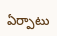ఏర్పాటు